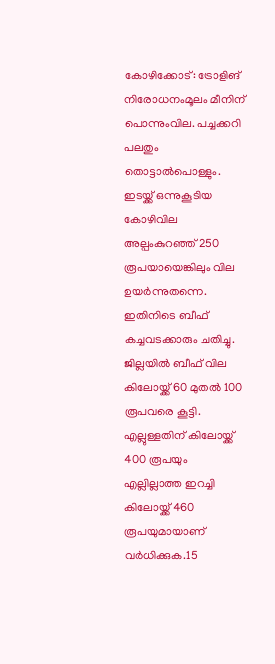കോഴിക്കോട്: ട്രോളിങ് നിരോധനംമൂലം മീനിന് പൊന്നുംവില. പച്ചക്കറി പലതും തൊട്ടാൽപൊള്ളും. ഇടയ്ക്ക് ഒന്നുകൂടിയ കോഴിവില അല്പംകുറഞ്ഞ് 250 രൂപയായെങ്കിലും വില ഉയർന്നുതന്നെ.
ഇതിനിടെ ബീഫ് കച്ചവടക്കാരും ചതിച്ചു. ജില്ലയിൽ ബീഫ് വില കിലോയ്ക്ക് 60 മുതൽ 100 രൂപവരെ കൂട്ടി. എല്ലുള്ളതിന് കിലോയ്ക്ക് 400 രൂപയും എല്ലില്ലാത്ത ഇറച്ചി കിലോയ്ക്ക് 460 രൂപയുമായാണ് വർധിക്കുക.15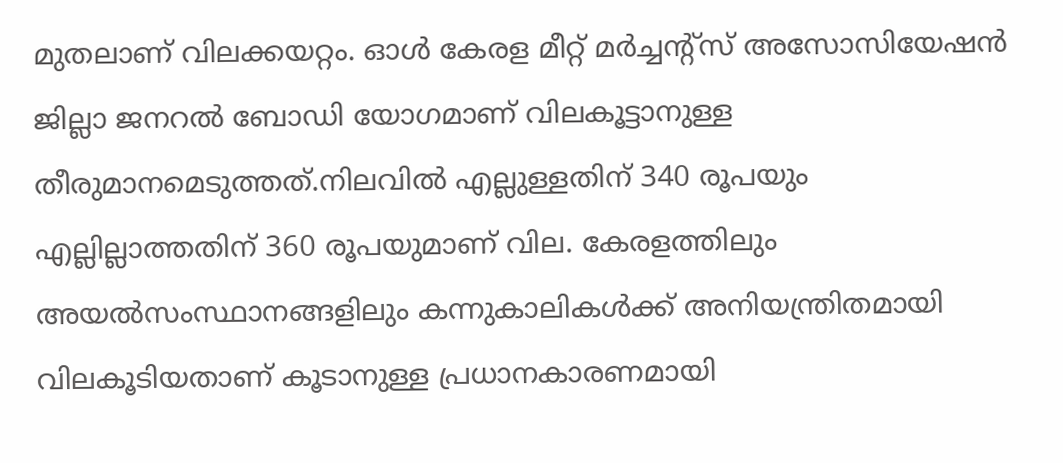മുതലാണ് വിലക്കയറ്റം. ഓൾ കേരള മീറ്റ് മർച്ചന്റ്സ് അസോസിയേഷൻ ജില്ലാ ജനറൽ ബോഡി യോഗമാണ് വിലകൂട്ടാനുള്ള തീരുമാനമെടുത്തത്.നിലവിൽ എല്ലുള്ളതിന് 340 രൂപയും എല്ലില്ലാത്തതിന് 360 രൂപയുമാണ് വില. കേരളത്തിലും അയൽസംസ്ഥാനങ്ങളിലും കന്നുകാലികൾക്ക് അനിയന്ത്രിതമായി വിലകൂടിയതാണ് കൂടാനുള്ള പ്രധാനകാരണമായി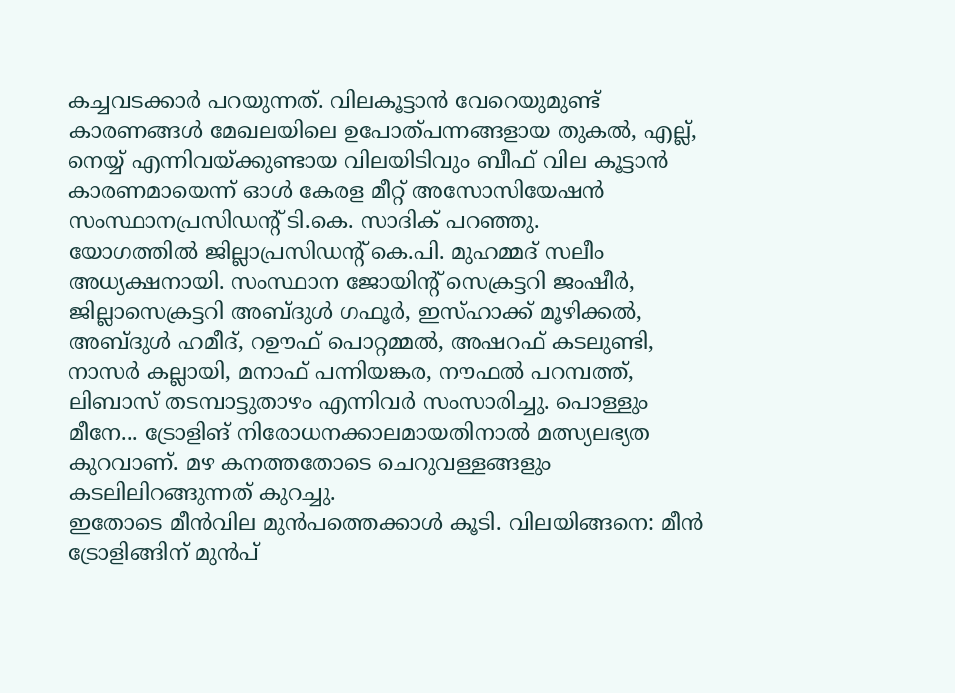കച്ചവടക്കാർ പറയുന്നത്. വിലകൂട്ടാൻ വേറെയുമുണ്ട് കാരണങ്ങൾ മേഖലയിലെ ഉപോത്പന്നങ്ങളായ തുകൽ, എല്ല്, നെയ്യ് എന്നിവയ്ക്കുണ്ടായ വിലയിടിവും ബീഫ് വില കൂട്ടാൻ കാരണമായെന്ന് ഓൾ കേരള മീറ്റ് അസോസിയേഷൻ സംസ്ഥാനപ്രസിഡന്റ് ടി.കെ. സാദിക് പറഞ്ഞു.
യോഗത്തിൽ ജില്ലാപ്രസിഡന്റ് കെ.പി. മുഹമ്മദ് സലീം അധ്യക്ഷനായി. സംസ്ഥാന ജോയിന്റ് സെക്രട്ടറി ജംഷീർ, ജില്ലാസെക്രട്ടറി അബ്ദുൾ ഗഫൂർ, ഇസ്ഹാക്ക് മൂഴിക്കൽ, അബ്ദുൾ ഹമീദ്, റഊഫ് പൊറ്റമ്മൽ, അഷറഫ് കടലുണ്ടി, നാസർ കല്ലായി, മനാഫ് പന്നിയങ്കര, നൗഫൽ പറമ്പത്ത്, ലിബാസ് തടമ്പാട്ടുതാഴം എന്നിവർ സംസാരിച്ചു. പൊള്ളും മീനേ... ട്രോളിങ് നിരോധനക്കാലമായതിനാൽ മത്സ്യലഭ്യത കുറവാണ്. മഴ കനത്തതോടെ ചെറുവള്ളങ്ങളും കടലിലിറങ്ങുന്നത് കുറച്ചു.
ഇതോടെ മീൻവില മുൻപത്തെക്കാൾ കൂടി. വിലയിങ്ങനെ: മീൻ ട്രോളിങ്ങിന് മുൻപ്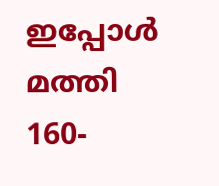ഇപ്പോൾ മത്തി 160-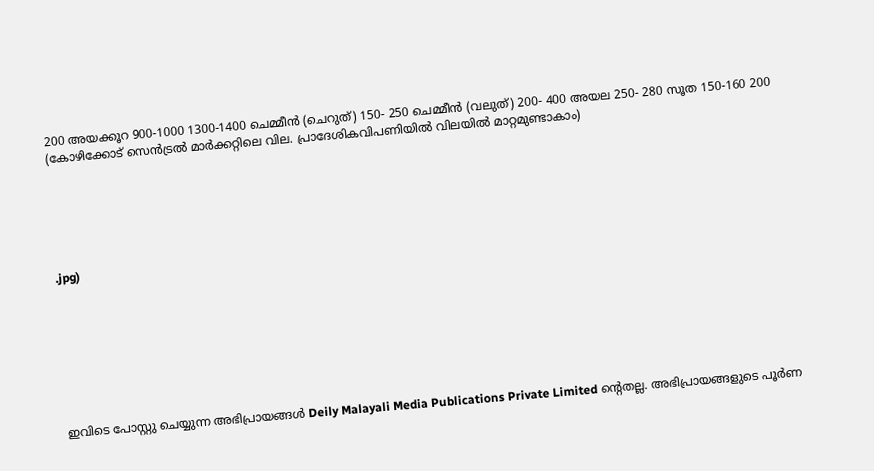200 അയക്കൂറ 900-1000 1300-1400 ചെമ്മീൻ (ചെറുത്) 150- 250 ചെമ്മീൻ (വലുത്) 200- 400 അയല 250- 280 സൂത 150-160 200 (കോഴിക്കോട് സെൻട്രൽ മാർക്കറ്റിലെ വില. പ്രാദേശികവിപണിയിൽ വിലയിൽ മാറ്റമുണ്ടാകാം)






.jpg)








ഇവിടെ പോസ്റ്റു ചെയ്യുന്ന അഭിപ്രായങ്ങൾ Deily Malayali Media Publications Private Limited ന്റെതല്ല. അഭിപ്രായങ്ങളുടെ പൂർണ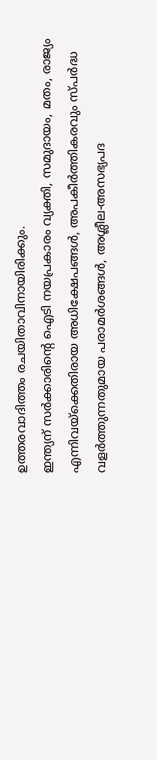ഉത്തരവാദിത്തം രചയിതാവിനായിരിക്കും.
ഇന്ത്യന് സർക്കാരിന്റെ ഐടി നയപ്രകാരം വ്യക്തി, സമുദായം, മതം, രാജ്യം എന്നിവയ്ക്കെതിരായ അധിക്ഷേപങ്ങൾ, അപകീർത്തികരവും സ്പർദ്ധ വളർത്തുന്നതുമായ പരാമർശങ്ങൾ, അശ്ലീല-അസഭ്യപദ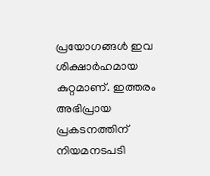പ്രയോഗങ്ങൾ ഇവ ശിക്ഷാർഹമായ കുറ്റമാണ്. ഇത്തരം അഭിപ്രായ പ്രകടനത്തിന് നിയമനടപടി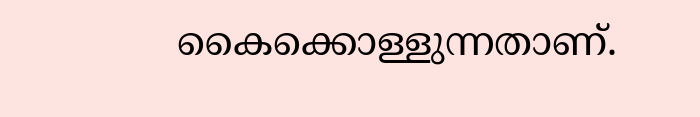കൈക്കൊള്ളുന്നതാണ്.